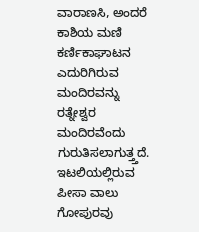ವಾರಾಣಸಿ, ಅಂದರೆ ಕಾಶಿಯ ಮಣಿ ಕರ್ಣಿಕಾಘಾಟನ ಎದುರಿಗಿರುವ ಮಂದಿರವನ್ನು ರತ್ನೇಶ್ವರ ಮಂದಿರವೆಂದು ಗುರುತಿಸಲಾಗುತ್ತ್ತದೆ. ಇಟಲಿಯಲ್ಲಿರುವ ಪೀಸಾ ವಾಲು ಗೋಪುರವು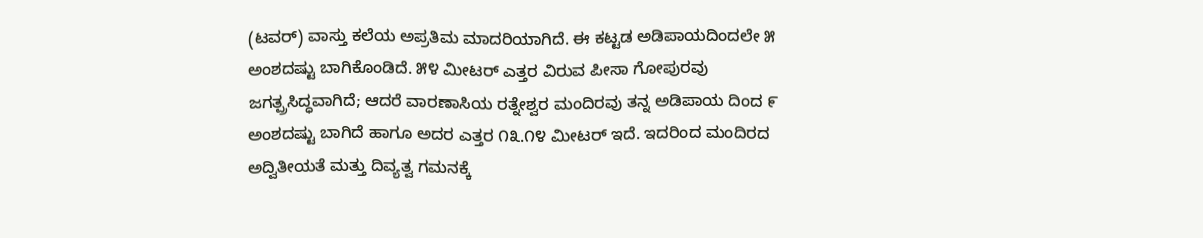(ಟವರ್) ವಾಸ್ತು ಕಲೆಯ ಅಪ್ರತಿಮ ಮಾದರಿಯಾಗಿದೆ. ಈ ಕಟ್ಟಡ ಅಡಿಪಾಯದಿಂದಲೇ ೫ ಅಂಶದಷ್ಟು ಬಾಗಿಕೊಂಡಿದೆ. ೫೪ ಮೀಟರ್ ಎತ್ತರ ವಿರುವ ಪೀಸಾ ಗೋಪುರವು ಜಗತ್ಪ್ರಸಿದ್ಧವಾಗಿದೆ; ಆದರೆ ವಾರಣಾಸಿಯ ರತ್ನೇಶ್ವರ ಮಂದಿರವು ತನ್ನ ಅಡಿಪಾಯ ದಿಂದ ೯ ಅಂಶದಷ್ಟು ಬಾಗಿದೆ ಹಾಗೂ ಅದರ ಎತ್ತರ ೧೩.೧೪ ಮೀಟರ್ ಇದೆ. ಇದರಿಂದ ಮಂದಿರದ ಅದ್ವಿತೀಯತೆ ಮತ್ತು ದಿವ್ಯತ್ವ ಗಮನಕ್ಕೆ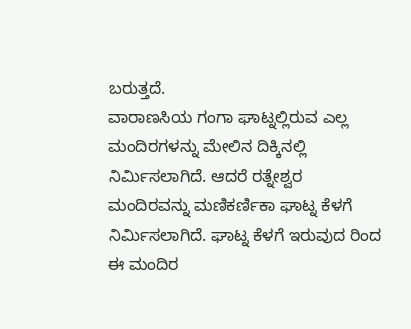ಬರುತ್ತದೆ.
ವಾರಾಣಸಿಯ ಗಂಗಾ ಘಾಟ್ನಲ್ಲಿರುವ ಎಲ್ಲ ಮಂದಿರಗಳನ್ನು ಮೇಲಿನ ದಿಕ್ಕಿನಲ್ಲಿ ನಿರ್ಮಿಸಲಾಗಿದೆ. ಆದರೆ ರತ್ನೇಶ್ವರ ಮಂದಿರವನ್ನು ಮಣಿಕರ್ಣಿಕಾ ಘಾಟ್ನ ಕೆಳಗೆ ನಿರ್ಮಿಸಲಾಗಿದೆ. ಘಾಟ್ನ ಕೆಳಗೆ ಇರುವುದ ರಿಂದ ಈ ಮಂದಿರ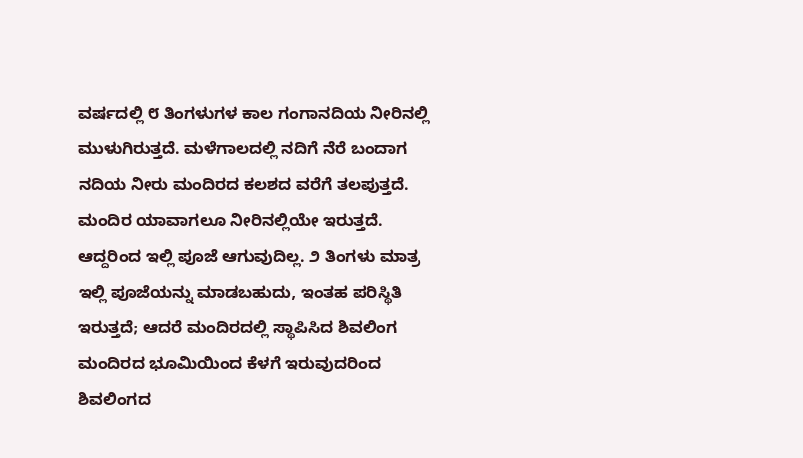ವರ್ಷದಲ್ಲಿ ೮ ತಿಂಗಳುಗಳ ಕಾಲ ಗಂಗಾನದಿಯ ನೀರಿನಲ್ಲಿ ಮುಳುಗಿರುತ್ತದೆ. ಮಳೆಗಾಲದಲ್ಲಿ ನದಿಗೆ ನೆರೆ ಬಂದಾಗ ನದಿಯ ನೀರು ಮಂದಿರದ ಕಲಶದ ವರೆಗೆ ತಲಪುತ್ತದೆ. ಮಂದಿರ ಯಾವಾಗಲೂ ನೀರಿನಲ್ಲಿಯೇ ಇರುತ್ತದೆ. ಆದ್ದರಿಂದ ಇಲ್ಲಿ ಪೂಜೆ ಆಗುವುದಿಲ್ಲ. ೨ ತಿಂಗಳು ಮಾತ್ರ ಇಲ್ಲಿ ಪೂಜೆಯನ್ನು ಮಾಡಬಹುದು, ಇಂತಹ ಪರಿಸ್ಥಿತಿ ಇರುತ್ತದೆ; ಆದರೆ ಮಂದಿರದಲ್ಲಿ ಸ್ಥಾಪಿಸಿದ ಶಿವಲಿಂಗ ಮಂದಿರದ ಭೂಮಿಯಿಂದ ಕೆಳಗೆ ಇರುವುದರಿಂದ ಶಿವಲಿಂಗದ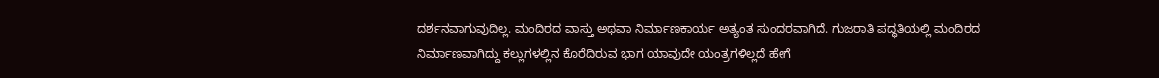ದರ್ಶನವಾಗುವುದಿಲ್ಲ. ಮಂದಿರದ ವಾಸ್ತು ಅಥವಾ ನಿರ್ಮಾಣಕಾರ್ಯ ಅತ್ಯಂತ ಸುಂದರವಾಗಿದೆ. ಗುಜರಾತಿ ಪದ್ಧತಿಯಲ್ಲಿ ಮಂದಿರದ ನಿರ್ಮಾಣವಾಗಿದ್ದು ಕಲ್ಲುಗಳಲ್ಲಿನ ಕೊರೆದಿರುವ ಭಾಗ ಯಾವುದೇ ಯಂತ್ರಗಳಿಲ್ಲದೆ ಹೇಗೆ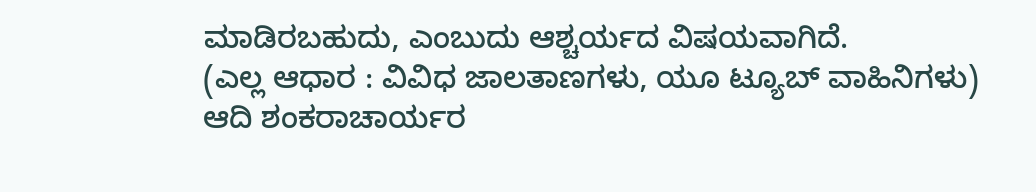ಮಾಡಿರಬಹುದು, ಎಂಬುದು ಆಶ್ಚರ್ಯದ ವಿಷಯವಾಗಿದೆ.
(ಎಲ್ಲ ಆಧಾರ : ವಿವಿಧ ಜಾಲತಾಣಗಳು, ಯೂ ಟ್ಯೂಬ್ ವಾಹಿನಿಗಳು)
ಆದಿ ಶಂಕರಾಚಾರ್ಯರ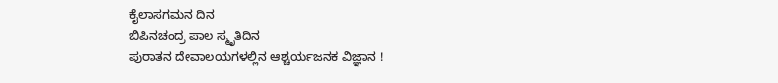ಕೈಲಾಸಗಮನ ದಿನ
ಬಿಪಿನಚಂದ್ರ ಪಾಲ ಸ್ಮೃತಿದಿನ
ಪುರಾತನ ದೇವಾಲಯಗಳಲ್ಲಿನ ಆಶ್ಚರ್ಯಜನಕ ವಿಜ್ಞಾನ !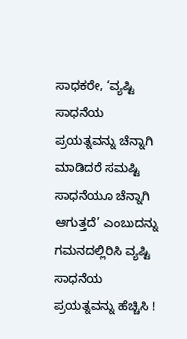ಸಾಧಕರೇ, ‘ವ್ಯಷ್ಟಿ ಸಾಧನೆಯ ಪ್ರಯತ್ನವನ್ನು ಚೆನ್ನಾಗಿ ಮಾಡಿದರೆ ಸಮಷ್ಟಿ ಸಾಧನೆಯೂ ಚೆನ್ನಾಗಿ ಆಗುತ್ತದೆ’ ಎಂಬುದನ್ನು ಗಮನದಲ್ಲಿರಿಸಿ ವ್ಯಷ್ಟಿ ಸಾಧನೆಯ ಪ್ರಯತ್ನವನ್ನು ಹೆಚ್ಚಿಸಿ !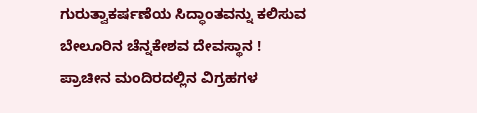ಗುರುತ್ವಾಕರ್ಷಣೆಯ ಸಿದ್ಧಾಂತವನ್ನು ಕಲಿಸುವ ಬೇಲೂರಿನ ಚೆನ್ನಕೇಶವ ದೇವಸ್ಥಾನ !
ಪ್ರಾಚೀನ ಮಂದಿರದಲ್ಲಿನ ವಿಗ್ರಹಗಳ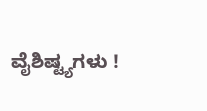ವೈಶಿಷ್ಟ್ಯಗಳು !